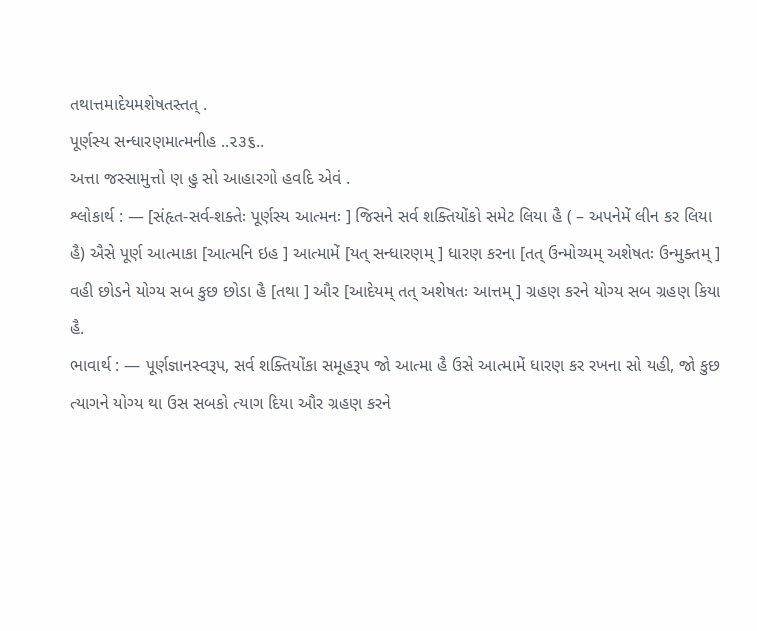તથાત્તમાદેયમશેષતસ્તત્ .
પૂર્ણસ્ય સન્ધારણમાત્મનીહ ..૨૩૬..
અત્તા જસ્સામુત્તો ણ હુ સો આહારગો હવદિ એવં .
શ્લોકાર્થ : — [સંહૃત-સર્વ-શક્તેઃ પૂર્ણસ્ય આત્મનઃ ] જિસને સર્વ શક્તિયોંકો સમેટ લિયા હૈ ( – અપનેમેં લીન કર લિયા હૈ) ઐસે પૂર્ણ આત્માકા [આત્મનિ ઇહ ] આત્મામેં [યત્ સન્ધારણમ્ ] ધારણ કરના [તત્ ઉન્મોચ્યમ્ અશેષતઃ ઉન્મુક્તમ્ ] વહી છોડને યોગ્ય સબ કુછ છોડા હૈ [તથા ] ઔર [આદેયમ્ તત્ અશેષતઃ આત્તમ્ ] ગ્રહણ કરને યોગ્ય સબ ગ્રહણ કિયા હૈ.
ભાવાર્થ : — પૂર્ણજ્ઞાનસ્વરૂપ, સર્વ શક્તિયોંકા સમૂહરૂપ જો આત્મા હૈ ઉસે આત્મામેં ધારણ કર રખના સો યહી, જો કુછ ત્યાગને યોગ્ય થા ઉસ સબકો ત્યાગ દિયા ઔર ગ્રહણ કરને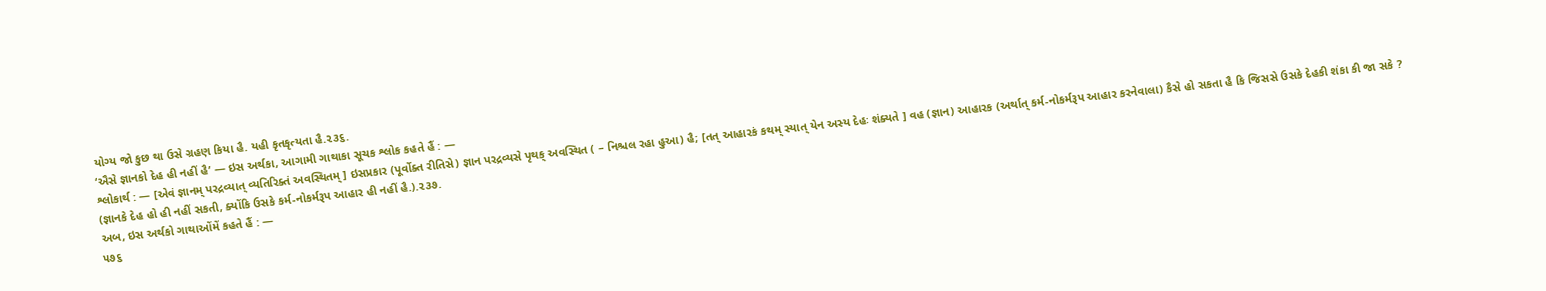યોગ્ય જો કુછ થા ઉસે ગ્રહણ કિયા હૈ. યહી કૃતકૃત્યતા હૈ.૨૩૬.
‘ઐસે જ્ઞાનકો દેહ હી નહીં હૈ’ — ઇસ અર્થકા, આગામી ગાથાકા સૂચક શ્લોક કહતે હૈં : —
શ્લોકાર્થ : — [એવં જ્ઞાનમ્ પરદ્રવ્યાત્ વ્યતિરિક્તં અવસ્થિતમ્ ] ઇસપ્રકાર (પૂર્વોક્ત રીતિસે) જ્ઞાન પરદ્રવ્યસે પૃથક્ અવસ્થિત ( – નિશ્ચલ રહા હુઆ) હૈ; [તત્ આહારકં કથમ્ સ્યાત્ યેન અસ્ય દેહઃ શંક્યતે ] વહ (જ્ઞાન) આહારક (અર્થાત્ કર્મ-નોકર્મરૂપ આહાર કરનેવાલા) કૈસે હો સકતા હૈ કિ જિસસે ઉસકે દેહકી શંકા કી જા સકે ? (જ્ઞાનકે દેહ હો હી નહીં સકતી, ક્યોંકિ ઉસકે કર્મ-નોકર્મરૂપ આહાર હી નહીં હૈ.).૨૩૭.
અબ, ઇસ અર્થકો ગાથાઓંમેં કહતે હૈં : —
૫૭૬